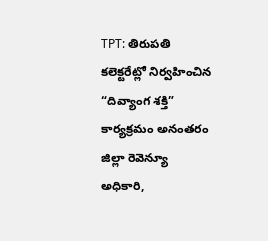TPT: తిరుపతి కలెక్టరేట్లో నిర్వహించిన “దివ్యాంగ శక్తి” కార్యక్రమం అనంతరం జిల్లా రెవెన్యూ అధికారి,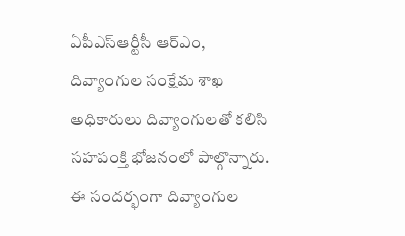ఏపీఎస్ఆర్టీసీ ఆర్ఎం, దివ్యాంగుల సంక్షేమ శాఖ అధికారులు దివ్యాంగులతో కలిసి సహపంక్తి భోజనంలో పాల్గొన్నారు. ఈ సందర్భంగా దివ్యాంగుల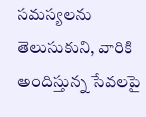సమస్యలను తెలుసుకుని, వారికి అందిస్తున్న సేవలపై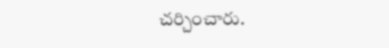చర్చించారు.